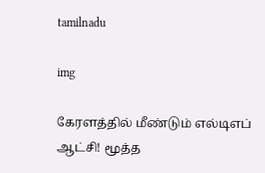tamilnadu

img

கேரளத்தில் மீண்டும் எல்டிஎப் ஆட்சி! மூத்த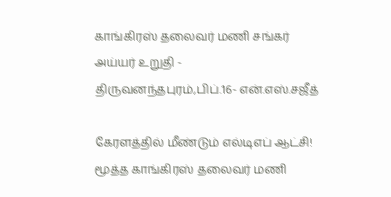காங்கிரஸ் தலைவர் மணி சங்கர் அய்யர் உறுதி - திருவனந்தபுரம்,பிப்.16- என்.எஸ்.சஜீத்

கேரளத்தில் மீண்டும் எல்டிஎப் ஆட்சி! மூத்த காங்கிரஸ் தலைவர் மணி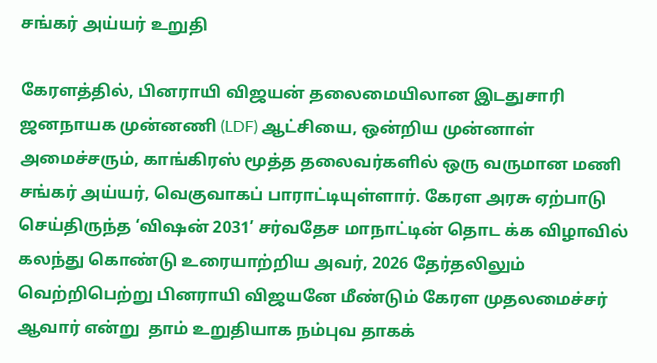சங்கர் அய்யர் உறுதி

கேரளத்தில், பினராயி விஜயன் தலைமையிலான இடதுசாரி ஜனநாயக முன்னணி (LDF) ஆட்சியை, ஒன்றிய முன்னாள் அமைச்சரும், காங்கிரஸ் மூத்த தலைவர்களில் ஒரு வருமான மணி சங்கர் அய்யர், வெகுவாகப் பாராட்டியுள்ளார். கேரள அரசு ஏற்பாடு செய்திருந்த ‘விஷன் 2031’ சர்வதேச மாநாட்டின் தொட க்க விழாவில் கலந்து கொண்டு உரையாற்றிய அவர், 2026 தேர்தலிலும் வெற்றிபெற்று பினராயி விஜயனே மீண்டும் கேரள முதலமைச்சர் ஆவார் என்று  தாம் உறுதியாக நம்புவ தாகக்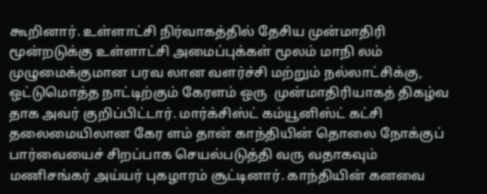கூறினார். உள்ளாட்சி நிர்வாகத்தில் தேசிய முன்மாதிரி மூன்றடுக்கு உள்ளாட்சி அமைப்புக்கள் மூலம் மாநி லம் முழுமைக்குமான பரவ லான வளர்ச்சி மற்றும் நல்லாட்சிக்கு, ஒட்டுமொத்த நாட்டிற்கும் கேரளம் ஒரு  முன்மாதிரியாகத் திகழ்வ தாக அவர் குறிப்பிட்டார். மார்க்சிஸ்ட் கம்யூனிஸ்ட் கட்சி தலைமையிலான கேர ளம் தான் காந்தியின் தொலை நோக்குப் பார்வையைச் சிறப்பாக செயல்படுத்தி வரு வதாகவும் மணிசங்கர் அய்யர் புகழாரம் சூட்டினார். காந்தியின் கனவை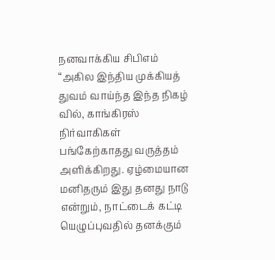நனவாக்கிய சிபிஎம் “அகில இந்திய முக்கியத் துவம் வாய்ந்த இந்த நிகழ் வில், காங்கிரஸ் நிர்வாகிகள் பங்கேற்காதது வருத்தம் அளிக்கிறது. ஏழ்மையான மனிதரும் இது தனது நாடு  என்றும், நாட்டைக் கட்டி யெழுப்புவதில் தனக்கும்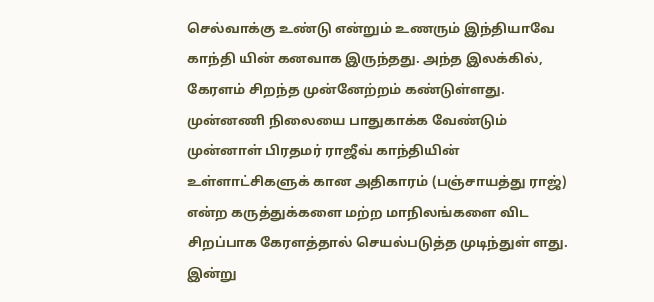செல்வாக்கு உண்டு என்றும் உணரும் இந்தியாவே காந்தி யின் கனவாக இருந்தது. அந்த இலக்கில், கேரளம் சிறந்த முன்னேற்றம் கண்டுள்ளது.  முன்னணி நிலையை பாதுகாக்க வேண்டும் முன்னாள் பிரதமர் ராஜீவ் காந்தியின் உள்ளாட்சிகளுக் கான அதிகாரம் (பஞ்சாயத்து ராஜ்) என்ற கருத்துக்களை மற்ற மாநிலங்களை விட சிறப்பாக கேரளத்தால் செயல்படுத்த முடிந்துள் ளது. இன்று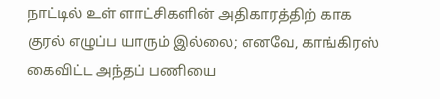நாட்டில் உள் ளாட்சிகளின் அதிகாரத்திற் காக குரல் எழுப்ப யாரும் இல்லை; எனவே, காங்கிரஸ் கைவிட்ட அந்தப் பணியை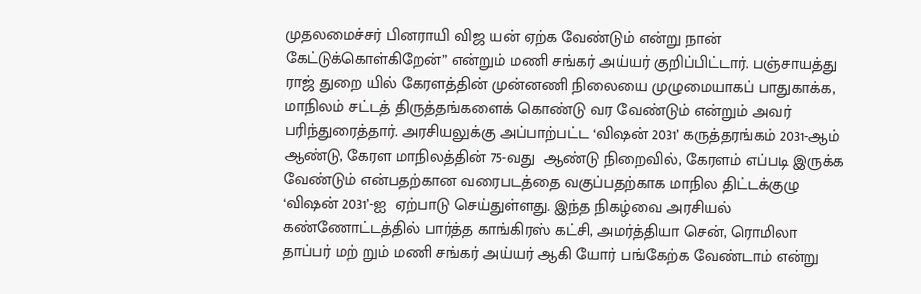முதலமைச்சர் பினராயி விஜ யன் ஏற்க வேண்டும் என்று நான் கேட்டுக்கொள்கிறேன்” என்றும் மணி சங்கர் அய்யர் குறிப்பிட்டார். பஞ்சாயத்து ராஜ் துறை யில் கேரளத்தின் முன்னணி நிலையை முழுமையாகப் பாதுகாக்க, மாநிலம் சட்டத் திருத்தங்களைக் கொண்டு வர வேண்டும் என்றும் அவர் பரிந்துரைத்தார். அரசியலுக்கு அப்பாற்பட்ட ‘விஷன் 2031’ கருத்தரங்கம் 2031-ஆம் ஆண்டு, கேரள மாநிலத்தின் 75-வது  ஆண்டு நிறைவில், கேரளம் எப்படி இருக்க வேண்டும் என்பதற்கான வரைபடத்தை வகுப்பதற்காக மாநில திட்டக்குழு ‘விஷன் 2031’-ஐ  ஏற்பாடு செய்துள்ளது. இந்த நிகழ்வை அரசியல் கண்ணோட்டத்தில் பார்த்த காங்கிரஸ் கட்சி, அமர்த்தியா சென், ரொமிலா தாப்பர் மற் றும் மணி சங்கர் அய்யர் ஆகி யோர் பங்கேற்க வேண்டாம் என்று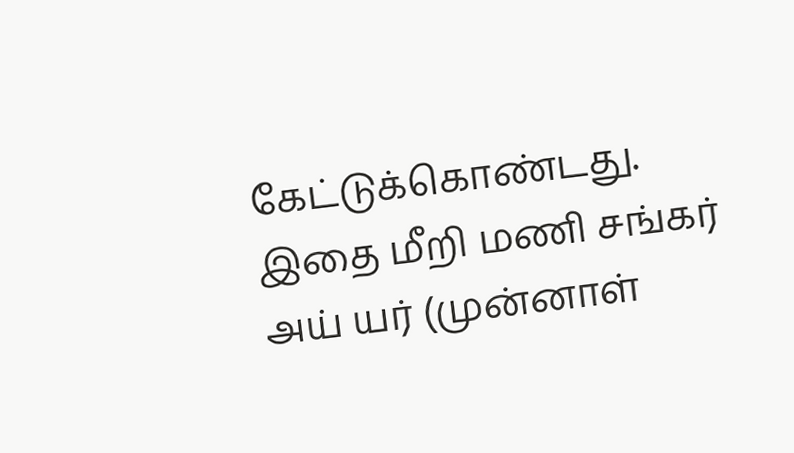கேட்டுக்கொண்டது. இதை மீறி மணி சங்கர் அய் யர் (முன்னாள்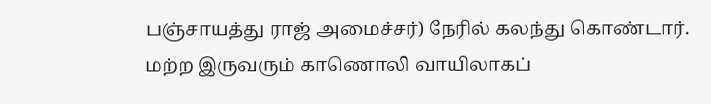பஞ்சாயத்து ராஜ் அமைச்சர்) நேரில் கலந்து கொண்டார். மற்ற இருவரும் காணொலி வாயிலாகப்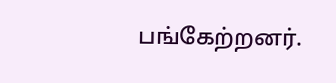பங்கேற்றனர்.